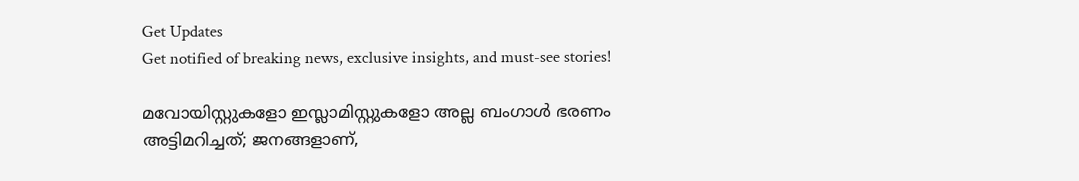Get Updates
Get notified of breaking news, exclusive insights, and must-see stories!

മവോയിസ്റ്റുകളോ ഇസ്ലാമിസ്റ്റുകളോ അല്ല ബംഗാൾ ഭരണം അട്ടിമറിച്ചത്; ജനങ്ങളാണ്,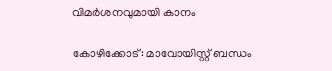വിമര്‍ശനവുമായി കാനം

കോഴിക്കോട്: മാവോയിസ്റ്റ് ബന്ധം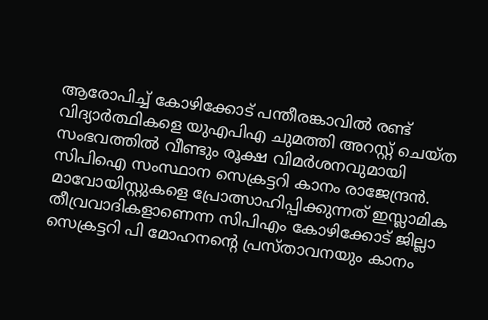ആരോപിച്ച് കോഴിക്കോട് പന്തീരങ്കാവില്‍ രണ്ട് വിദ്യാര്‍ത്ഥികളെ യുഎപിഎ ചുമത്തി അറസ്റ്റ് ചെയ്ത സംഭവത്തില്‍ വീണ്ടും രൂക്ഷ വിമര്‍ശനവുമായി സിപിഐ സംസ്ഥാന സെക്രട്ടറി കാനം രാജേന്ദ്രന്‍. മാവോയിസ്റ്റുകളെ പ്രോത്സാഹിപ്പിക്കുന്നത് ഇസ്ലാമിക തീവ്രവാദികളാണെന്ന സിപിഎം കോഴിക്കോട് ജില്ലാ സെക്രട്ടറി പി മോഹനന്‍റെ പ്രസ്താവനയും കാനം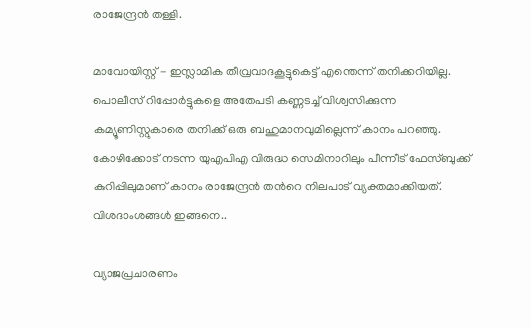രാജേന്ദ്രന്‍ തള്ളി.

മാവോയിസ്റ്റ് - ഇസ്ലാമിക തീവ്രവാദകൂട്ടുകെട്ട് എന്തെന്ന് തനിക്കറിയില്ല. പൊലീസ് റിപ്പോർട്ടുകളെ അതേപടി കണ്ണടച്ച് വിശ്വസിക്കുന്ന കമ്യൂണിസ്റ്റുകാരെ തനിക്ക് ഒരു ബഹുമാനവുമില്ലെന്ന് കാനം പറഞ്ഞു. കോഴിക്കോട് നടന്ന യുഎപിഎ വിരുദ്ധ സെമിനാറിലും പീന്നീട് ഫേസ്ബുക്ക് കുറിപ്പിലുമാണ് കാനം രാജേന്ദ്രന്‍ തന്‍റെ നിലപാട് വ്യക്തമാക്കിയത്. വിശദാംശങ്ങള്‍ ഇങ്ങനെ..

വ്യാജപ്രചാരണം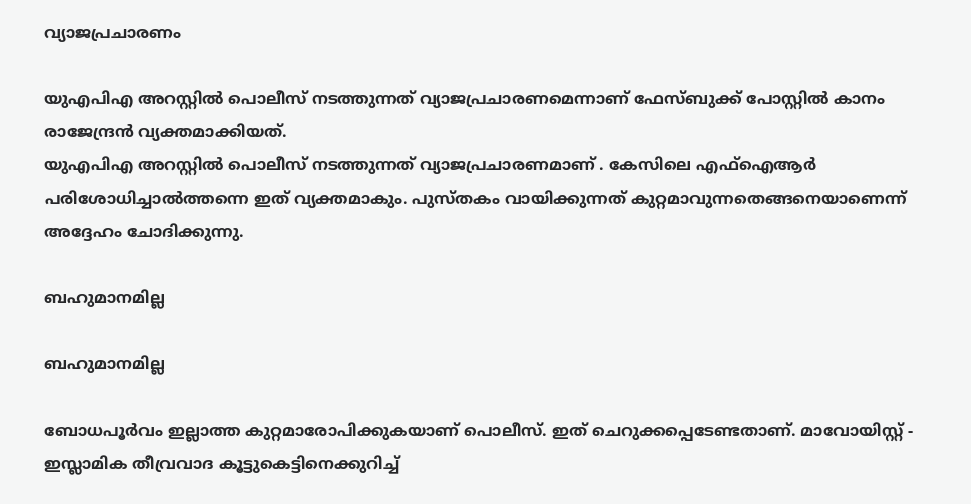വ്യാജപ്രചാരണം

യുഎപിഎ അറസ്റ്റിൽ പൊലീസ് നടത്തുന്നത് വ്യാജപ്രചാരണമെന്നാണ് ഫേസ്ബുക്ക് പോസ്റ്റില്‍ കാനം രാജേന്ദ്രന്‍ വ്യക്തമാക്കിയത്.
യുഎപിഎ അറസ്റ്റിൽ പൊലീസ് നടത്തുന്നത് വ്യാജപ്രചാരണമാണ് . കേസിലെ എഫ്ഐആർ പരിശോധിച്ചാൽത്തന്നെ ഇത് വ്യക്തമാകും. പുസ്തകം വായിക്കുന്നത് കുറ്റമാവുന്നതെങ്ങനെയാണെന്ന് അദ്ദേഹം ചോദിക്കുന്നു.

ബഹുമാനമില്ല

ബഹുമാനമില്ല

ബോധപൂർവം ഇല്ലാത്ത കുറ്റമാരോപിക്കുകയാണ് പൊലീസ്. ഇത് ചെറുക്കപ്പെടേണ്ടതാണ്. മാവോയിസ്റ്റ് - ഇസ്ലാമിക തീവ്രവാദ കൂട്ടുകെട്ടിനെക്കുറിച്ച്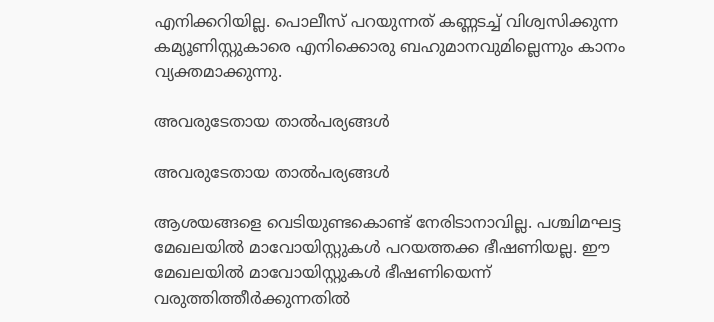എനിക്കറിയില്ല. പൊലീസ് പറയുന്നത് കണ്ണടച്ച് വിശ്വസിക്കുന്ന കമ്യൂണിസ്റ്റുകാരെ എനിക്കൊരു ബഹുമാനവുമില്ലെന്നും കാനം വ്യക്തമാക്കുന്നു.

അവരുടേതായ താൽപര്യങ്ങൾ

അവരുടേതായ താൽപര്യങ്ങൾ

ആശയങ്ങളെ വെടിയുണ്ടകൊണ്ട് നേരിടാനാവില്ല. പശ്ചിമഘട്ട മേഖലയിൽ മാവോയിസ്റ്റുകൾ പറയത്തക്ക ഭീഷണിയല്ല. ഈ മേഖലയിൽ മാവോയിസ്റ്റുകൾ ഭീഷണിയെന്ന് വരുത്തിത്തീർക്കുന്നതിൽ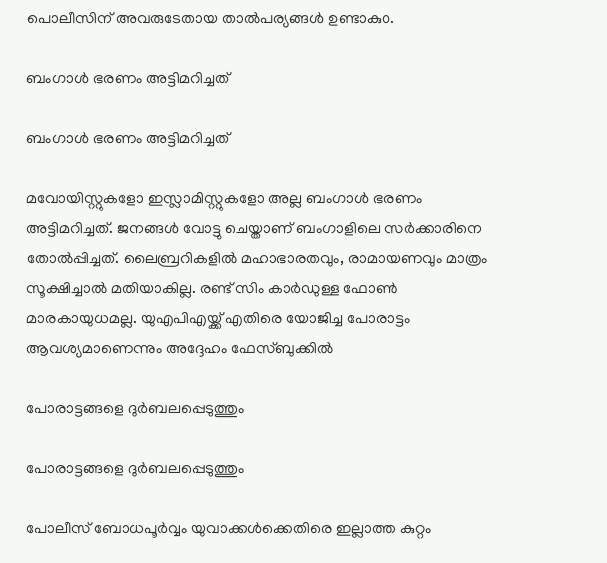പൊലീസിന് അവരുടേതായ താൽപര്യങ്ങൾ ഉണ്ടാകു൦.

ബംഗാൾ ഭരണം അട്ടിമറിച്ചത്

ബംഗാൾ ഭരണം അട്ടിമറിച്ചത്

മവോയിസ്റ്റുകളോ ഇസ്ലാമിസ്റ്റുകളോ അല്ല ബംഗാൾ ഭരണം അട്ടിമറിച്ചത്. ജനങ്ങൾ വോട്ടു ചെയ്താണ് ബംഗാളിലെ സർക്കാരിനെ തോൽപ്പിച്ചത്. ലൈബ്രറികളില്‍ മഹാഭാരതവും, രാമായണവും മാത്രം സൂക്ഷിച്ചാല്‍ മതിയാകില്ല. രണ്ട് സിം കാര്‍ഡുള്ള ഫോണ്‍ മാരകായുധമല്ല. യുഎപിഎയ്ക്ക് എതിരെ യോജിച്ച പോരാട്ടം ആവശ്യമാണെന്നും അദ്ദേഹം ഫേസ്ബുക്കില്‍

പോരാട്ടങ്ങളെ ദുര്‍ബലപ്പെടുത്തും

പോരാട്ടങ്ങളെ ദുര്‍ബലപ്പെടുത്തും

പോലീസ് ബോധപൂര്‍വ്വം യുവാക്കള്‍ക്കെതിരെ ഇല്ലാത്ത കുറ്റം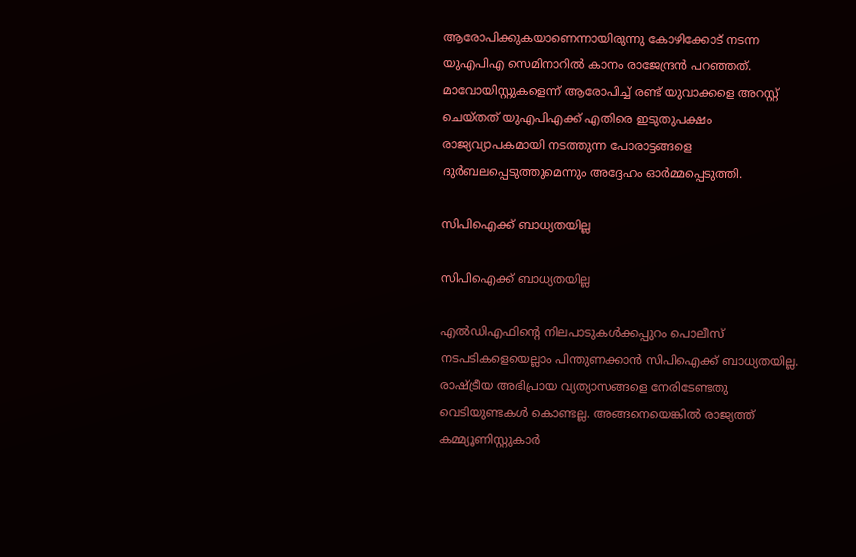ആരോപിക്കുകയാണെന്നായിരുന്നു കോഴിക്കോട് നടന്ന യുഎപിഎ സെമിനാറില്‍ കാനം രാജേന്ദ്രന്‍ പറഞ്ഞത്. മാവോയിസ്റ്റുകളെന്ന് ആരോപിച്ച് രണ്ട് യുവാക്കളെ അറസ്റ്റ് ചെയ്തത് യുഎപിഎക്ക് എതിരെ ഇടുതുപക്ഷം രാജ്യവ്യാപകമായി നടത്തുന്ന പോരാട്ടങ്ങളെ ദുര്‍ബലപ്പെടുത്തുമെന്നും അദ്ദേഹം ഓര്‍മ്മപ്പെടുത്തി.

സിപിഐക്ക് ബാധ്യതയില്ല

സിപിഐക്ക് ബാധ്യതയില്ല

എല്‍ഡിഎഫിന്‍റെ നിലപാടുകൾക്കപ്പുറം പൊലീസ് നടപടികളെയെല്ലാം പിന്തുണക്കാൻ സിപിഐക്ക് ബാധ്യതയില്ല. രാഷ്ട്രീയ അഭിപ്രായ വ്യത്യാസങ്ങളെ നേരിടേണ്ടതു വെടിയുണ്ടകൾ കൊണ്ടല്ല. അങ്ങനെയെങ്കിൽ രാജ്യത്ത് കമ്മ്യൂണിസ്റ്റുകാർ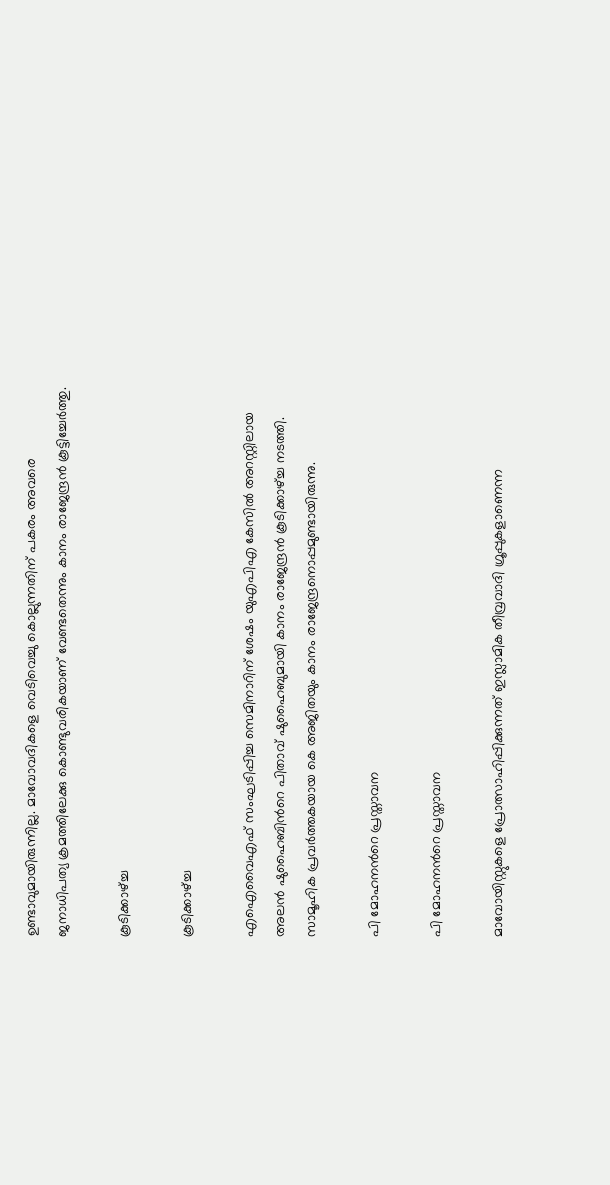ഉണ്ടാവുമായിരുന്നില്ല. മാവോവദികളെ വെടിവെച്ചു കൊല്ലുന്നതിന് പകരം അവരെ ജനാധിപത്യ ക്രമത്തിലേക്കു കൊണ്ടുവരികയാണ് വേണ്ടതെന്നും കാനം രാജേന്ദ്രന്‍ കൂട്ടിച്ചേര്‍ത്തു.

കൂടിക്കാഴ്ച്ച

കൂടിക്കാഴ്ച്ച

എഐവൈഎഫ് സംഘടിപ്പിച്ച സെമിനാറിന് ശേഷം യുഎപിഎ കേസില്‍ അറസ്റ്റിലായ അലന്‍ ഷുഹൈബിന്‍റെ പിതാവ് ഷുഹൈബുമായി കാനം രാജേന്ദ്രന്‍ കൂടിക്കാഴ്ച്ച നടത്തി. സാമൂഹിക പ്രവര്‍ത്തകയായ കെ അജിതയും കാനം രാജേന്ദ്രനൊപ്പമുണ്ടായിരുന്നു.

പി മോഹനന്‍റെ പ്രസ്താവന

പി മോഹനന്‍റെ പ്രസ്താവന

മാവോയിസ്റ്റുകളെ പ്രോത്സാഹിപ്പിക്കുന്നത് ഇസ്ലാമിക തീവ്രവാദി ഗ്രൂപ്പുകളാണെന്ന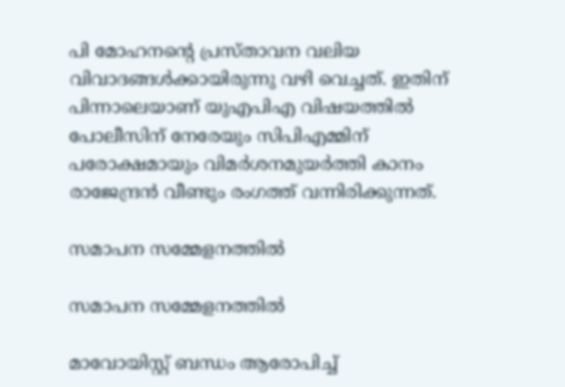പി മോഹനന്‍റെ പ്രസ്താവന വലിയ വിവാദങ്ങള്‍ക്കായിരുന്നു വഴി വെച്ചത്. ഇതിന് പിന്നാലെയാണ് യുഎപിഎ വിഷയത്തില്‍ പോലീസിന് നേരേയും സിപിഎമ്മിന് പരോക്ഷമായും വിമര്‍ശനമുയര്‍ത്തി കാനം രാജേന്ദ്രന്‍ വീണ്ടും രംഗത്ത് വന്നിരിക്കുന്നത്.

സമാപന സമ്മേളനത്തില്‍

സമാപന സമ്മേളനത്തില്‍

മാവോയിസ്റ്റ് ബന്ധം ആരോപിച്ച്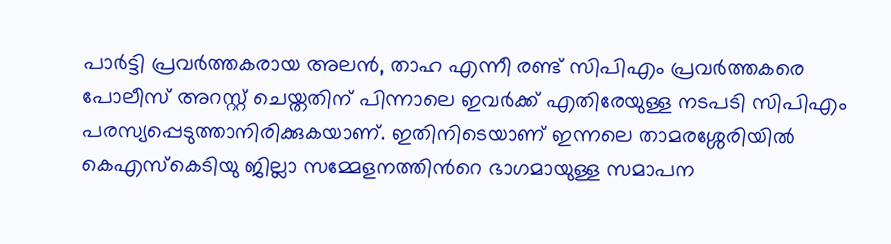പാര്‍ട്ടി പ്രവര്‍ത്തകരായ അലന്‍, താഹ എന്നീ രണ്ട് സിപിഎം പ്രവര്‍ത്തകരെ പോലീസ് അറസ്റ്റ് ചെയ്തതിന് പിന്നാലെ ഇവര്‍ക്ക് എതിരേയുള്ള നടപടി സിപിഎം പരസ്യപ്പെടുത്താനിരിക്കുകയാണ്. ഇതിനിടെയാണ് ഇന്നലെ താമരശ്ശേരിയില്‍ കെഎസ്കെടിയു ജില്ലാ സമ്മേളനത്തിന്‍റെ ഭാഗമായുള്ള സമാപന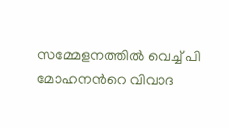സമ്മേളനത്തില്‍ വെച്ച് പി മോഹനന്‍റെ വിവാദ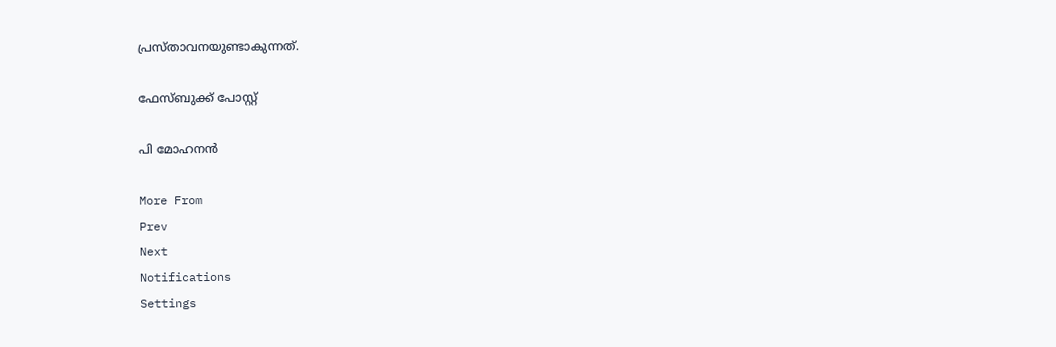പ്രസ്താവനയുണ്ടാകുന്നത്.

ഫേസ്ബുക്ക് പോസ്റ്റ്

പി മോഹനന്‍

More From
Prev
Next
Notifications
Settings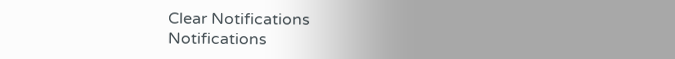Clear Notifications
Notifications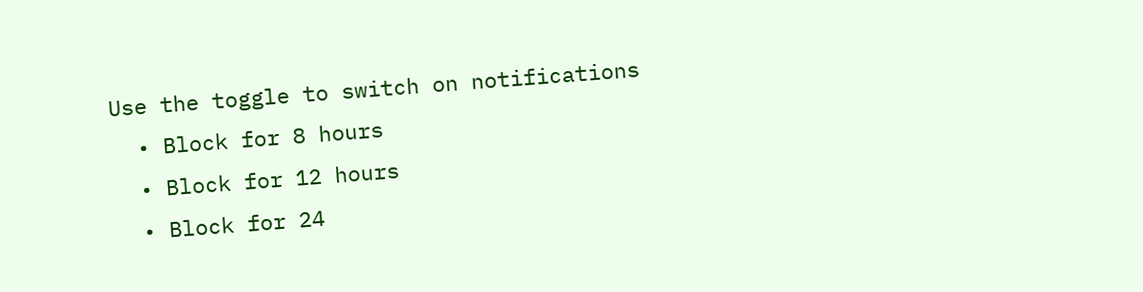Use the toggle to switch on notifications
  • Block for 8 hours
  • Block for 12 hours
  • Block for 24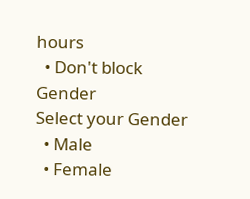hours
  • Don't block
Gender
Select your Gender
  • Male
  • Female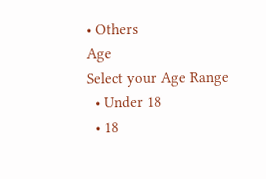• Others
Age
Select your Age Range
  • Under 18
  • 18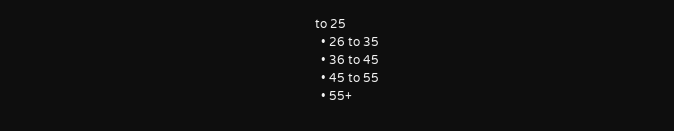to 25
  • 26 to 35
  • 36 to 45
  • 45 to 55
  • 55+